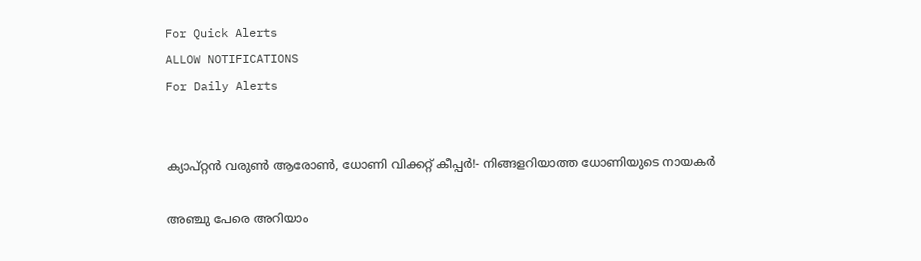For Quick Alerts
ALLOW NOTIFICATIONS
For Daily Alerts


ക്യാപ്റ്റന്‍ വരുണ്‍ ആരോണ്‍, ധോണി വിക്കറ്റ് കീപ്പര്‍!- നിങ്ങളറിയാത്ത ധോണിയുടെ നായകര്‍

അഞ്ചു പേരെ അറിയാം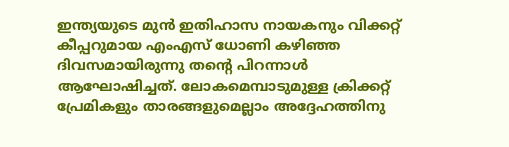ഇന്ത്യയുടെ മുന്‍ ഇതിഹാസ നായകനും വിക്കറ്റ് കീപ്പറുമായ എംഎസ് ധോണി കഴിഞ്ഞ ദിവസമായിരുന്നു തന്റെ പിറന്നാള്‍ ആഘോഷിച്ചത്. ലോകമെമ്പാടുമുള്ള ക്രിക്കറ്റ് പ്രേമികളും താരങ്ങളുമെല്ലാം അദ്ദേഹത്തിനു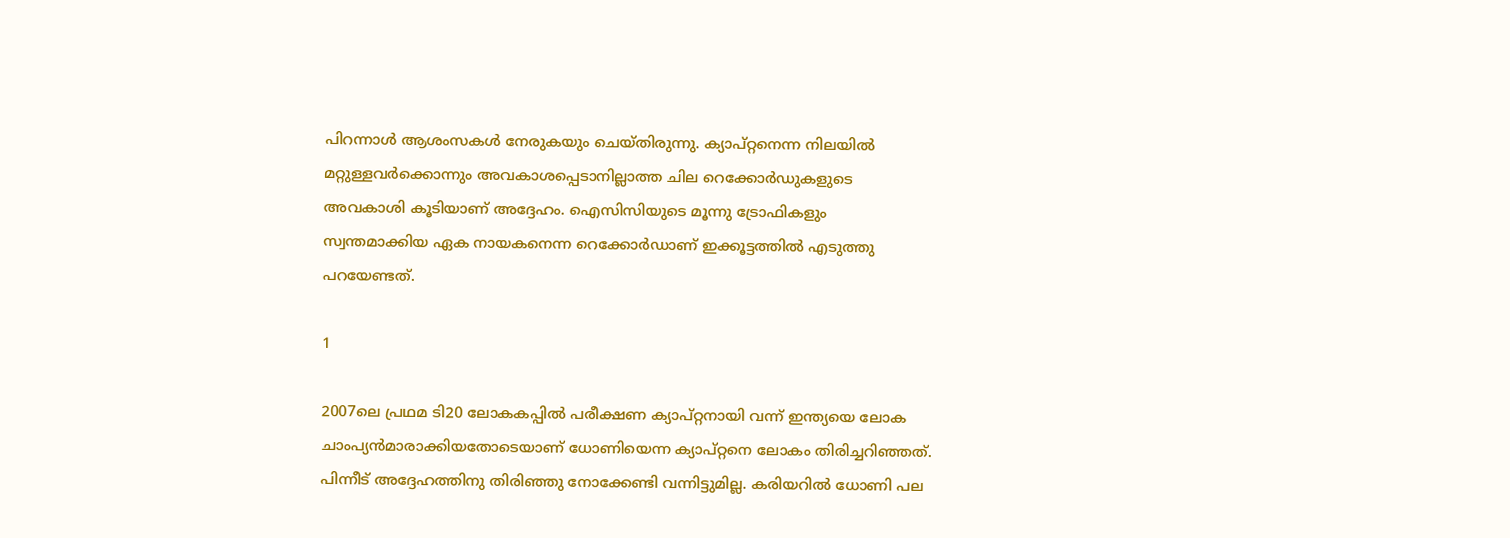പിറന്നാള്‍ ആശംസകള്‍ നേരുകയും ചെയ്തിരുന്നു. ക്യാപ്റ്റനെന്ന നിലയില്‍ മറ്റുള്ളവര്‍ക്കൊന്നും അവകാശപ്പെടാനില്ലാത്ത ചില റെക്കോര്‍ഡുകളുടെ അവകാശി കൂടിയാണ് അദ്ദേഹം. ഐസിസിയുടെ മൂന്നു ട്രോഫികളും സ്വന്തമാക്കിയ ഏക നായകനെന്ന റെക്കോര്‍ഡാണ് ഇക്കൂട്ടത്തില്‍ എടുത്തു പറയേണ്ടത്.

1

2007ലെ പ്രഥമ ടി20 ലോകകപ്പില്‍ പരീക്ഷണ ക്യാപ്റ്റനായി വന്ന് ഇന്ത്യയെ ലോക ചാംപ്യന്‍മാരാക്കിയതോടെയാണ് ധോണിയെന്ന ക്യാപ്റ്റനെ ലോകം തിരിച്ചറിഞ്ഞത്. പിന്നീട് അദ്ദേഹത്തിനു തിരിഞ്ഞു നോക്കേണ്ടി വന്നിട്ടുമില്ല. കരിയറില്‍ ധോണി പല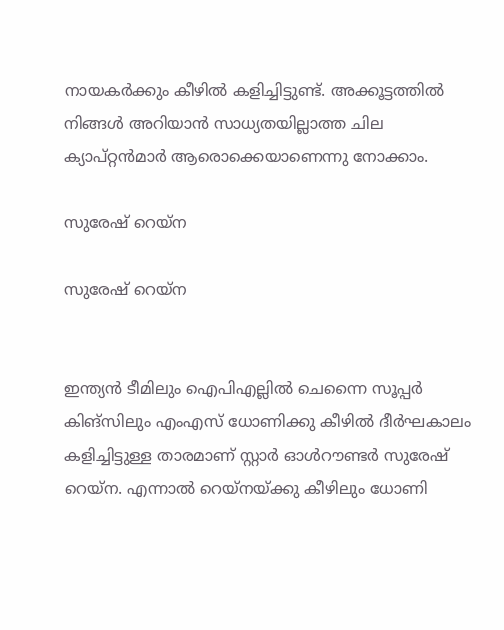നായകര്‍ക്കും കീഴില്‍ കളിച്ചിട്ടുണ്ട്. അക്കൂട്ടത്തില്‍ നിങ്ങള്‍ അറിയാന്‍ സാധ്യതയില്ലാത്ത ചില ക്യാപ്റ്റന്‍മാര്‍ ആരൊക്കെയാണെന്നു നോക്കാം.

സുരേഷ് റെയ്‌ന

സുരേഷ് റെയ്‌ന


ഇന്ത്യന്‍ ടീമിലും ഐപിഎല്ലില്‍ ചെന്നൈ സൂപ്പര്‍ കിങ്‌സിലും എംഎസ് ധോണിക്കു കീഴില്‍ ദീര്‍ഘകാലം കളിച്ചിട്ടുള്ള താരമാണ് സ്റ്റാര്‍ ഓള്‍റൗണ്ടര്‍ സുരേഷ് റെയ്‌ന. എന്നാല്‍ റെയ്‌നയ്ക്കു കീഴിലും ധോണി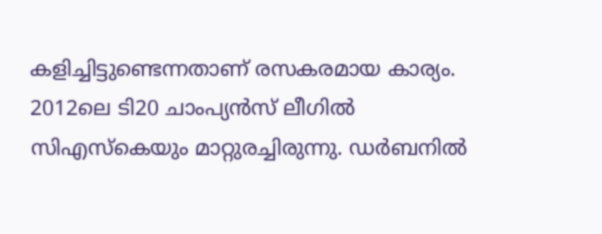കളിച്ചിട്ടുണ്ടെന്നതാണ് രസകരമായ കാര്യം.
2012ലെ ടി20 ചാംപ്യന്‍സ് ലീഗില്‍ സിഎസ്‌കെയും മാറ്റുരച്ചിരുന്നു. ഡര്‍ബനില്‍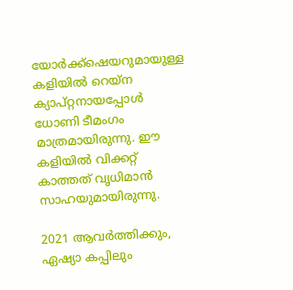യോര്‍ക്ക്‌ഷെയറുമായുള്ള കളിയില്‍ റെയ്‌ന ക്യാപ്റ്റനായപ്പോള്‍ ധോണി ടീമംഗം മാത്രമായിരുന്നു. ഈ കളിയില്‍ വിക്കറ്റ് കാത്തത് വൃധിമാന്‍ സാഹയുമായിരുന്നു.

2021 ആവര്‍ത്തിക്കും, ഏഷ്യാ കപ്പിലും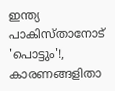ഇന്ത്യ പാകിസ്താനോട് 'പൊട്ടും'!, കാരണങ്ങളിതാ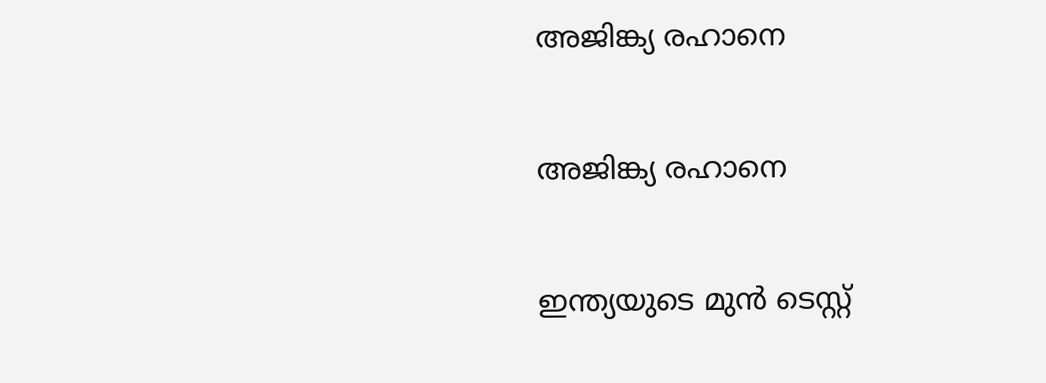അജിങ്ക്യ രഹാനെ

അജിങ്ക്യ രഹാനെ

ഇന്ത്യയുടെ മുന്‍ ടെസ്റ്റ്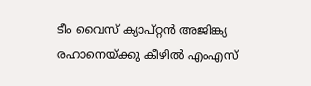ടീം വൈസ് ക്യാപ്റ്റന്‍ അജിങ്ക്യ രഹാനെയ്ക്കു കീഴില്‍ എംഎസ്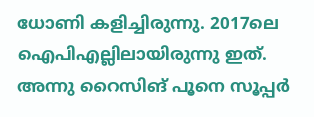ധോണി കളിച്ചിരുന്നു. 2017ലെ ഐപിഎല്ലിലായിരുന്നു ഇത്. അന്നു റൈസിങ് പൂനെ സൂപ്പര്‍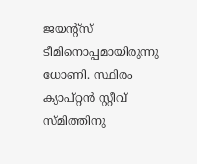ജയന്റ്‌സ് ടീമിനൊപ്പമായിരുന്നു ധോണി. സ്ഥിരം ക്യാപ്റ്റന്‍ സ്റ്റീവ് സ്മിത്തിനു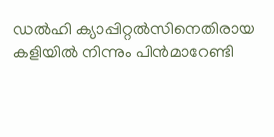ഡല്‍ഹി ക്യാപ്പിറ്റല്‍സിനെതിരായ കളിയില്‍ നിന്നും പിന്‍മാറേണ്ടി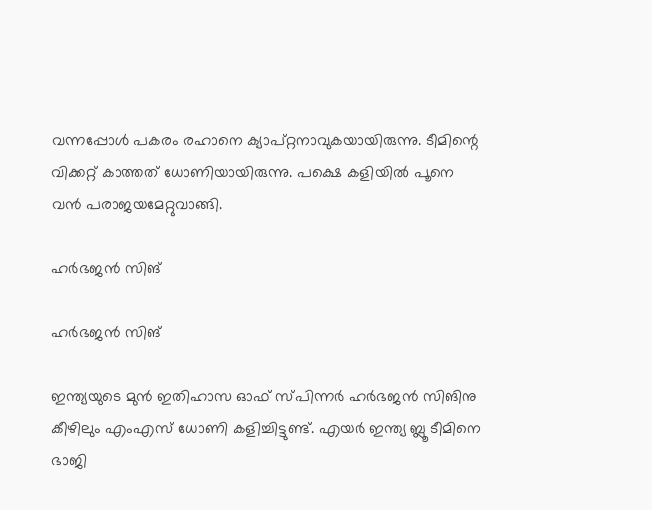വന്നപ്പോള്‍ പകരം രഹാനെ ക്യാപ്റ്റനാവുകയായിരുന്നു. ടീമിന്റെ വിക്കറ്റ് കാത്തത് ധോണിയായിരുന്നു. പക്ഷെ കളിയില്‍ പൂനെ വന്‍ പരാജയമേറ്റുവാങ്ങി.

ഹര്‍ഭജന്‍ സിങ്

ഹര്‍ഭജന്‍ സിങ്

ഇന്ത്യയുടെ മുന്‍ ഇതിഹാസ ഓഫ് സ്പിന്നര്‍ ഹര്‍ഭജന്‍ സിങിനു കീഴിലും എംഎസ് ധോണി കളിച്ചിട്ടുണ്ട്. എയര്‍ ഇന്ത്യ ബ്ലൂ ടീമിനെ ഭാജി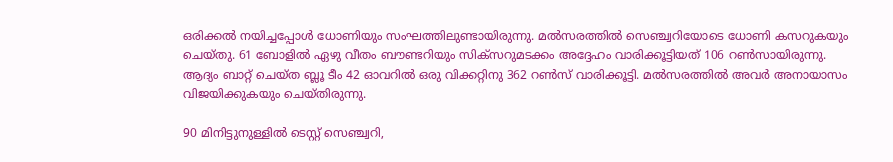ഒരിക്കല്‍ നയിച്ചപ്പോള്‍ ധോണിയും സംഘത്തിലുണ്ടായിരുന്നു. മല്‍സരത്തില്‍ സെഞ്ച്വറിയോടെ ധോണി കസറുകയും ചെയ്തു. 61 ബോളില്‍ ഏഴു വീതം ബൗണ്ടറിയും സിക്‌സറുമടക്കം അദ്ദേഹം വാരിക്കൂട്ടിയത് 106 റണ്‍സായിരുന്നു. ആദ്യം ബാറ്റ് ചെയ്ത ബ്ലൂ ടീം 42 ഓവറില്‍ ഒരു വിക്കറ്റിനു 362 റണ്‍സ് വാരിക്കൂട്ടി. മല്‍സരത്തില്‍ അവര്‍ അനായാസം വിജയിക്കുകയും ചെയ്തിരുന്നു.

90 മിനിട്ടുനുള്ളില്‍ ടെസ്റ്റ് സെഞ്ച്വറി,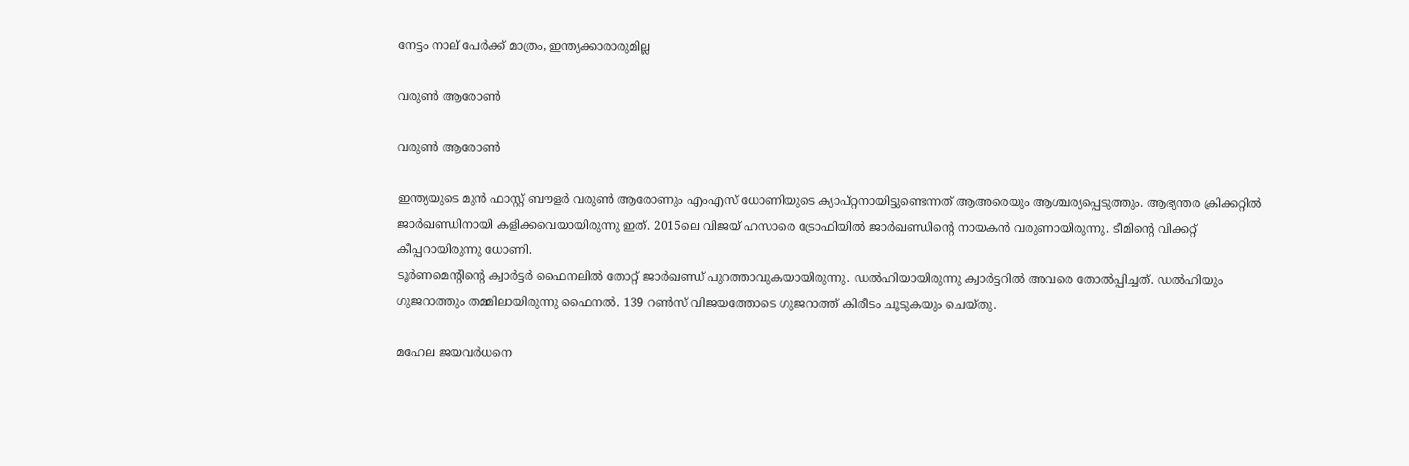നേട്ടം നാല് പേര്‍ക്ക് മാത്രം, ഇന്ത്യക്കാരാരുമില്ല

വരുണ്‍ ആരോണ്‍

വരുണ്‍ ആരോണ്‍

ഇന്ത്യയുടെ മുന്‍ ഫാസ്റ്റ് ബൗളര്‍ വരുണ്‍ ആരോണും എംഎസ് ധോണിയുടെ ക്യാപ്റ്റനായിട്ടുണ്ടെന്നത് ആഅരെയും ആശ്ചര്യപ്പെടുത്തും. ആഭ്യന്തര ക്രിക്കറ്റില്‍ ജാര്‍ഖണ്ഡിനായി കളിക്കവെയായിരുന്നു ഇത്. 2015ലെ വിജയ് ഹസാരെ ട്രോഫിയില്‍ ജാര്‍ഖണ്ഡിന്റെ നായകന്‍ വരുണായിരുന്നു. ടീമിന്റെ വിക്കറ്റ് കീപ്പറായിരുന്നു ധോണി.
ടൂര്‍ണമെന്റിന്റെ ക്വാര്‍ട്ടര്‍ ഫൈനലില്‍ തോറ്റ് ജാര്‍ഖണ്ഡ് പുറത്താവുകയായിരുന്നു. ഡല്‍ഹിയായിരുന്നു ക്വാര്‍ട്ടറില്‍ അവരെ തോല്‍പ്പിച്ചത്. ഡല്‍ഹിയും ഗുജറാത്തും തമ്മിലായിരുന്നു ഫൈനല്‍. 139 റണ്‍സ് വിജയത്തോടെ ഗുജറാത്ത് കിരീടം ചൂടുകയും ചെയ്തു.

മഹേല ജയവര്‍ധനെ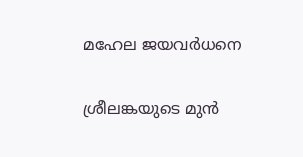മഹേല ജയവര്‍ധനെ

ശ്രീലങ്കയുടെ മുന്‍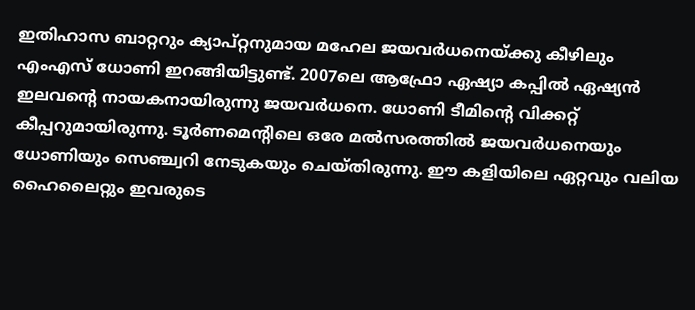ഇതിഹാസ ബാറ്ററും ക്യാപ്റ്റനുമായ മഹേല ജയവര്‍ധനെയ്ക്കു കീഴിലും എംഎസ് ധോണി ഇറങ്ങിയിട്ടുണ്ട്. 2007ലെ ആഫ്രോ ഏഷ്യാ കപ്പില്‍ ഏഷ്യന്‍ ഇലവന്റെ നായകനായിരുന്നു ജയവര്‍ധനെ. ധോണി ടീമിന്റെ വിക്കറ്റ് കീപ്പറുമായിരുന്നു. ടൂര്‍ണമെന്റിലെ ഒരേ മല്‍സരത്തില്‍ ജയവര്‍ധനെയും ധോണിയും സെഞ്ച്വറി നേടുകയും ചെയ്തിരുന്നു. ഈ കളിയിലെ ഏറ്റവും വലിയ ഹൈലൈറ്റും ഇവരുടെ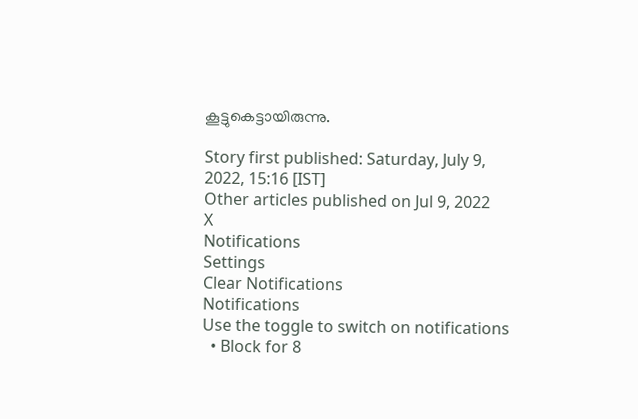കൂട്ടുകെട്ടായിരുന്നു.

Story first published: Saturday, July 9, 2022, 15:16 [IST]
Other articles published on Jul 9, 2022
X
Notifications
Settings
Clear Notifications
Notifications
Use the toggle to switch on notifications
  • Block for 8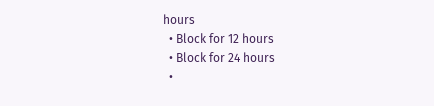hours
  • Block for 12 hours
  • Block for 24 hours
  •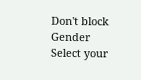Don't block
Gender
Select your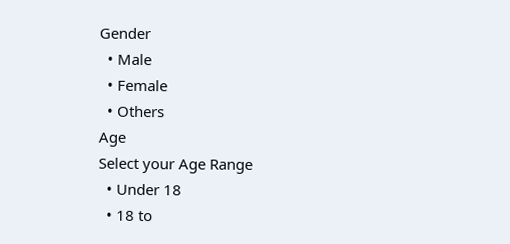Gender
  • Male
  • Female
  • Others
Age
Select your Age Range
  • Under 18
  • 18 to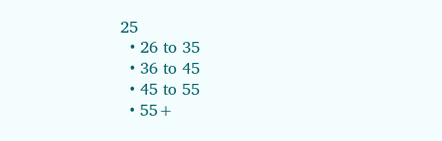25
  • 26 to 35
  • 36 to 45
  • 45 to 55
  • 55+